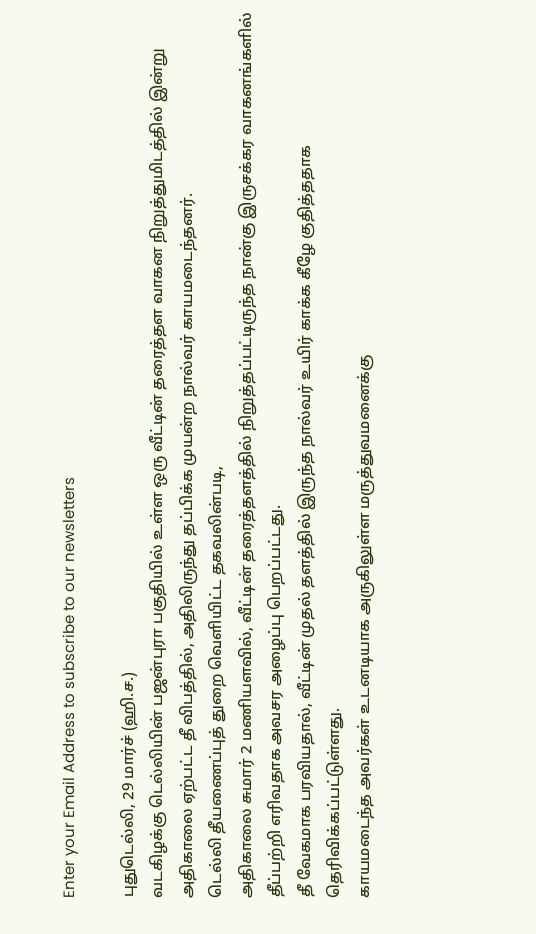Enter your Email Address to subscribe to our newsletters

புதுடெல்லி, 29 மார்ச் (ஹி.ச.)
வடகிழக்கு டெல்லியின் பஜன்புரா பகுதியில் உள்ள ஒரு வீட்டின் தரைத்தள வாகன நிறுத்துமிடத்தில் இன்று அதிகாலை ஏற்பட்ட தீ விபத்தில், அதிலிருந்து தப்பிக்க முயன்ற நால்வர் காயமடைந்தனர்.
டெல்லி தீயணைப்புத் துறை வெளியிட்ட தகவலின்படி,
அதிகாலை சுமார் 2 மணியளவில், வீட்டின் தரைத்தளத்தில் நிறுத்தப்பட்டிருந்த நான்கு இருசக்கர வாகனங்களில் தீப்பற்றி எரிவதாக அவசர அழைப்பு பெறப்பட்டது.
தீ வேகமாக பரவியதால், வீட்டின் முதல் தளத்தில் இருந்த நால்வர் உயிர் காக்க கீழே குதித்ததாக தெரிவிக்கப்பட்டுள்ளது.
காயமடைந்த அவர்கள் உடனடியாக அருகிலுள்ள மருத்துவமனைக்கு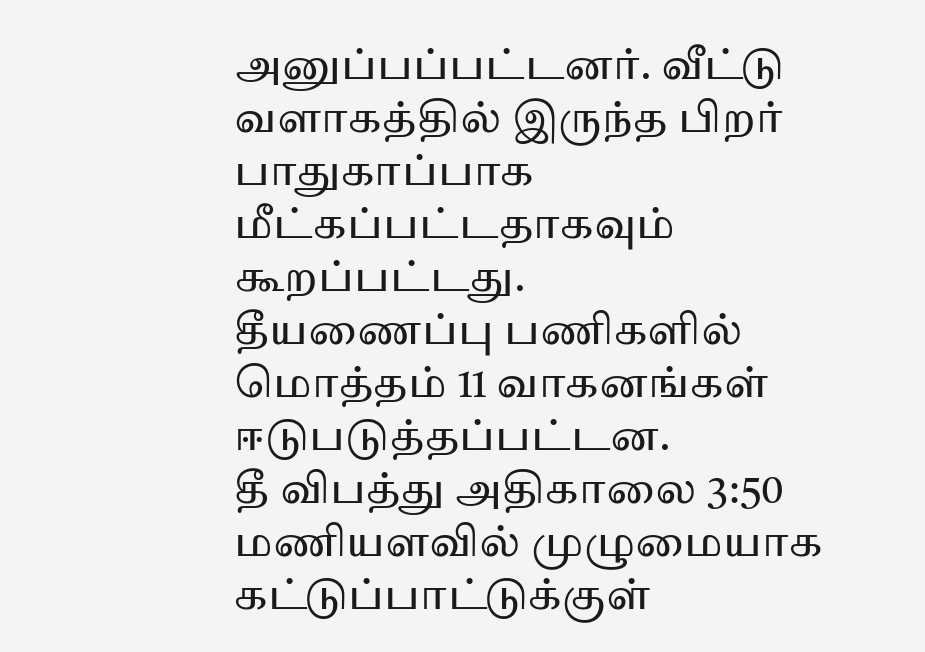அனுப்பப்பட்டனர். வீட்டு வளாகத்தில் இருந்த பிறர் பாதுகாப்பாக மீட்கப்பட்டதாகவும் கூறப்பட்டது.
தீயணைப்பு பணிகளில் மொத்தம் 11 வாகனங்கள் ஈடுபடுத்தப்பட்டன.
தீ விபத்து அதிகாலை 3:50 மணியளவில் முழுமையாக கட்டுப்பாட்டுக்குள்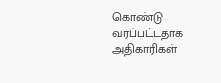கொண்டு வரப்பட்டதாக அதிகாரிகள்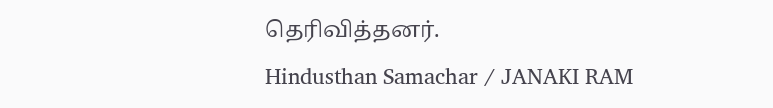தெரிவித்தனர்.
Hindusthan Samachar / JANAKI RAM